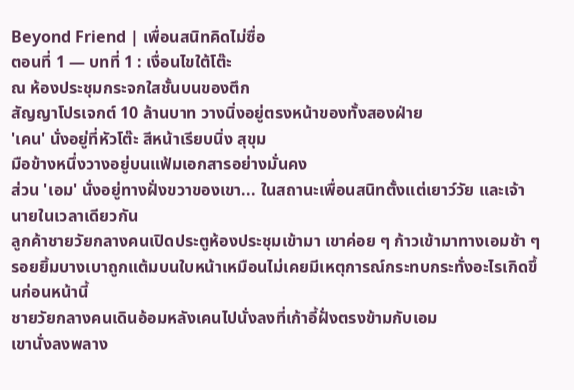Beyond Friend | เพื่อนสนิทคิดไม่ซื่อ
ตอนที่ 1 — บทที่ 1 : เงื่อนไขใต้โต๊ะ
ณ ห้องประชุมกระจกใสชั้นบนของตึก
สัญญาโปรเจกต์ 10 ล้านบาท วางนิ่งอยู่ตรงหน้าของทั้งสองฝ่าย
'เคน' นั่งอยู่ที่หัวโต๊ะ สีหน้าเรียบนิ่ง สุขุม
มือข้างหนึ่งวางอยู่บนแฟ้มเอกสารอย่างมั่นคง
ส่วน 'เอม' นั่งอยู่ทางฝั่งขวาของเขา... ในสถานะเพื่อนสนิทตั้งแต่เยาว์วัย และเจ้านายในเวลาเดียวกัน
ลูกค้าชายวัยกลางคนเปิดประตูห้องประชุมเข้ามา เขาค่อย ๆ ก้าวเข้ามาทางเอมช้า ๆ
รอยยิ้มบางเบาถูกแต้มบนใบหน้าเหมือนไม่เคยมีเหตุการณ์กระทบกระทั่งอะไรเกิดขึ้นก่อนหน้านี้
ชายวัยกลางคนเดินอ้อมหลังเคนไปนั่งลงที่เก้าอี้ฝั่งตรงข้ามกับเอม
เขานั่งลงพลาง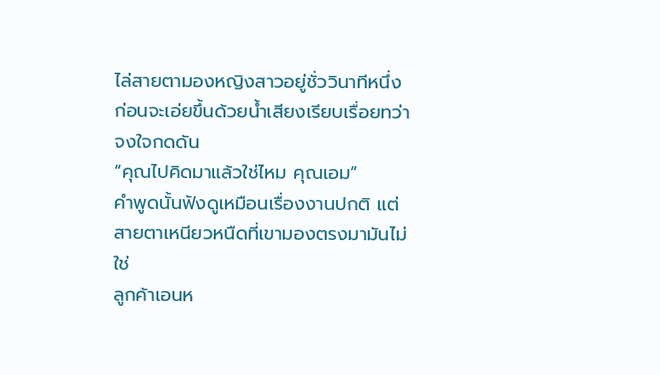ไล่สายตามองหญิงสาวอยู่ชั่ววินาทีหนึ่ง ก่อนจะเอ่ยขึ้นด้วยน้ำเสียงเรียบเรื่อยทว่าจงใจกดดัน
“คุณไปคิดมาแล้วใช่ไหม คุณเอม”
คำพูดนั้นฟังดูเหมือนเรื่องงานปกติ แต่สายตาเหนียวหนืดที่เขามองตรงมามันไม่ใช่
ลูกค้าเอนห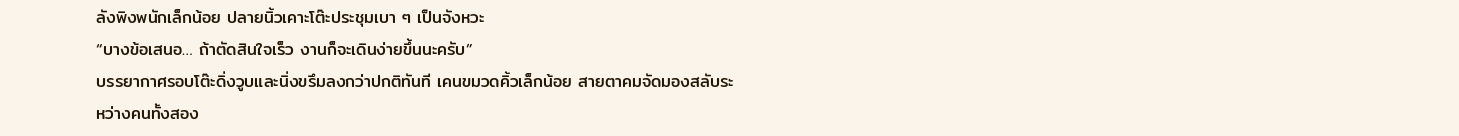ลังพิงพนักเล็กน้อย ปลายนิ้วเคาะโต๊ะประชุมเบา ๆ เป็นจังหวะ
“บางข้อเสนอ… ถ้าตัดสินใจเร็ว งานก็จะเดินง่ายขึ้นนะครับ”
บรรยากาศรอบโต๊ะดิ่งวูบและนิ่งขรึมลงกว่าปกติทันที เคนขมวดคิ้วเล็กน้อย สายตาคมจัดมองสลับระหว่างคนทั้งสอง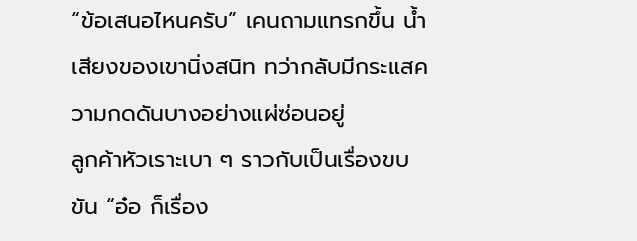“ข้อเสนอไหนครับ” เคนถามแทรกขึ้น น้ำเสียงของเขานิ่งสนิท ทว่ากลับมีกระแสความกดดันบางอย่างแผ่ซ่อนอยู่
ลูกค้าหัวเราะเบา ๆ ราวกับเป็นเรื่องขบขัน “อ๋อ ก็เรื่อง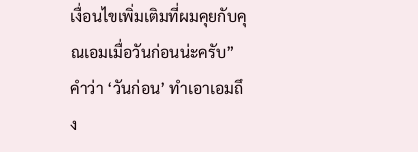เงื่อนไขเพิ่มเติมที่ผมคุยกับคุณเอมเมื่อวันก่อนน่ะครับ”
คำว่า ‘วันก่อน’ ทำเอาเอมถึง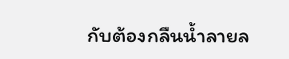กับต้องกลืนน้ำลายล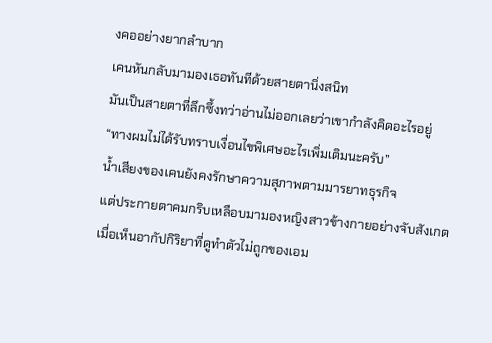งคออย่างยากลำบาก
เคนหันกลับมามองเธอทันทีด้วยสายตานิ่งสนิท
มันเป็นสายตาที่ลึกซึ้งทว่าอ่านไม่ออกเลยว่าเขากำลังคิดอะไรอยู่
“ทางผมไม่ได้รับทราบเงื่อนไขพิเศษอะไรเพิ่มเติมนะครับ”
น้ำเสียงของเคนยังคงรักษาความสุภาพตามมารยาทธุรกิจ
แต่ประกายตาคมกริบเหลือบมามองหญิงสาวข้างกายอย่างจับสังเกต
เมื่อเห็นอากัปกิริยาที่ดูทำตัวไม่ถูกของเอม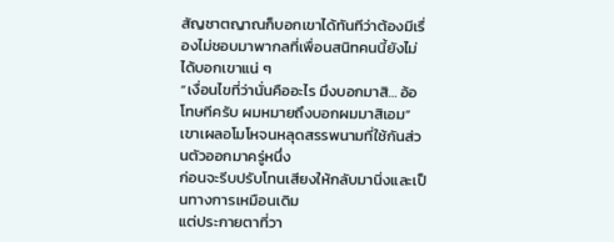สัญชาตญาณก็บอกเขาได้ทันทีว่าต้องมีเรื่องไม่ชอบมาพากลที่เพื่อนสนิทคนนี้ยังไม่ได้บอกเขาแน่ ๆ
“เงื่อนไขที่ว่านั่นคืออะไร มึงบอกมาสิ... อ้อ โทษทีครับ ผมหมายถึงบอกผมมาสิเอม”
เขาเผลอโมโหจนหลุดสรรพนามที่ใช้กันส่วนตัวออกมาครู่หนึ่ง
ก่อนจะรีบปรับโทนเสียงให้กลับมานิ่งและเป็นทางการเหมือนเดิม
แต่ประกายตาที่วา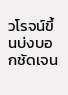วโรจน์ขึ้นบ่งบอกชัดเจน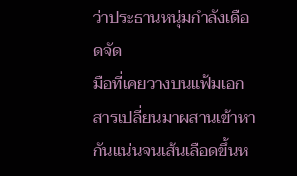ว่าประธานหนุ่มกำลังเดือดจัด
มือที่เคยวางบนแฟ้มเอกสารเปลี่ยนมาผสานเข้าหากันแน่นจนเส้นเลือดขึ้นห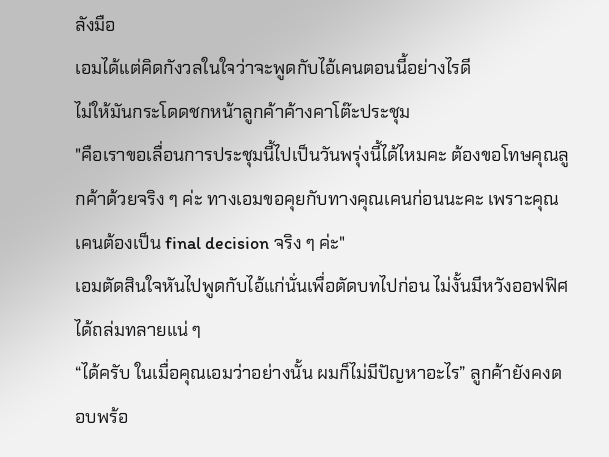ลังมือ
เอมได้แต่คิดกังวลในใจว่าจะพูดกับไอ้เคนตอนนี้อย่างไรดี
ไม่ให้มันกระโดดชกหน้าลูกค้าค้างคาโต๊ะประชุม
"คือเราขอเลื่อนการประชุมนี้ไปเป็นวันพรุ่งนี้ได้ไหมคะ ต้องขอโทษคุณลูกค้าด้วยจริง ๆ ค่ะ ทางเอมขอคุยกับทางคุณเคนก่อนนะคะ เพราะคุณเคนต้องเป็น final decision จริง ๆ ค่ะ"
เอมตัดสินใจหันไปพูดกับไอ้แก่นั่นเพื่อตัดบทไปก่อน ไม่งั้นมีหวังออฟฟิศได้ถล่มทลายแน่ ๆ
“ได้ครับ ในเมื่อคุณเอมว่าอย่างนั้น ผมก็ไม่มีปัญหาอะไร” ลูกค้ายังคงตอบพร้อ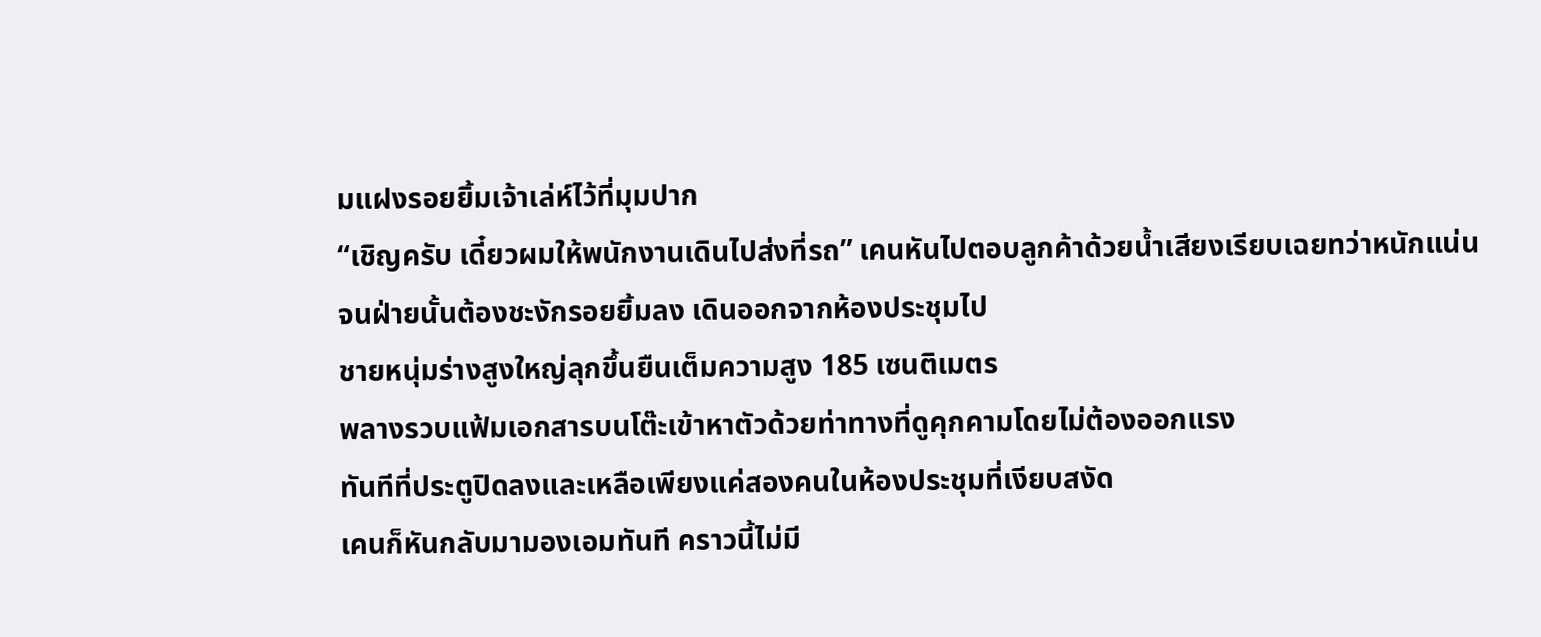มแฝงรอยยิ้มเจ้าเล่ห์ไว้ที่มุมปาก
“เชิญครับ เดี๋ยวผมให้พนักงานเดินไปส่งที่รถ” เคนหันไปตอบลูกค้าด้วยน้ำเสียงเรียบเฉยทว่าหนักแน่น
จนฝ่ายนั้นต้องชะงักรอยยิ้มลง เดินออกจากห้องประชุมไป
ชายหนุ่มร่างสูงใหญ่ลุกขึ้นยืนเต็มความสูง 185 เซนติเมตร
พลางรวบแฟ้มเอกสารบนโต๊ะเข้าหาตัวด้วยท่าทางที่ดูคุกคามโดยไม่ต้องออกแรง
ทันทีที่ประตูปิดลงและเหลือเพียงแค่สองคนในห้องประชุมที่เงียบสงัด
เคนก็หันกลับมามองเอมทันที คราวนี้ไม่มี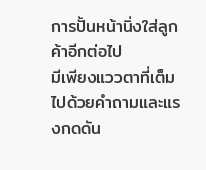การปั้นหน้านิ่งใส่ลูกค้าอีกต่อไป
มีเพียงแววตาที่เต็มไปด้วยคำถามและแรงกดดัน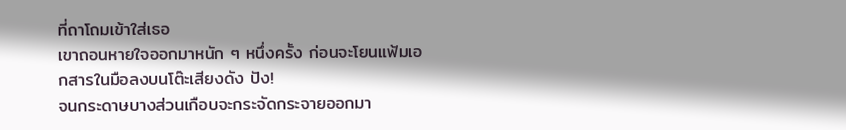ที่ถาโถมเข้าใส่เธอ
เขาถอนหายใจออกมาหนัก ๆ หนึ่งครั้ง ก่อนจะโยนแฟ้มเอกสารในมือลงบนโต๊ะเสียงดัง ปัง!
จนกระดาษบางส่วนเกือบจะกระจัดกระจายออกมา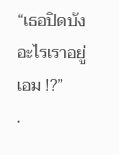“เธอปิดบังอะไรเราอยู่เอม !?”
.